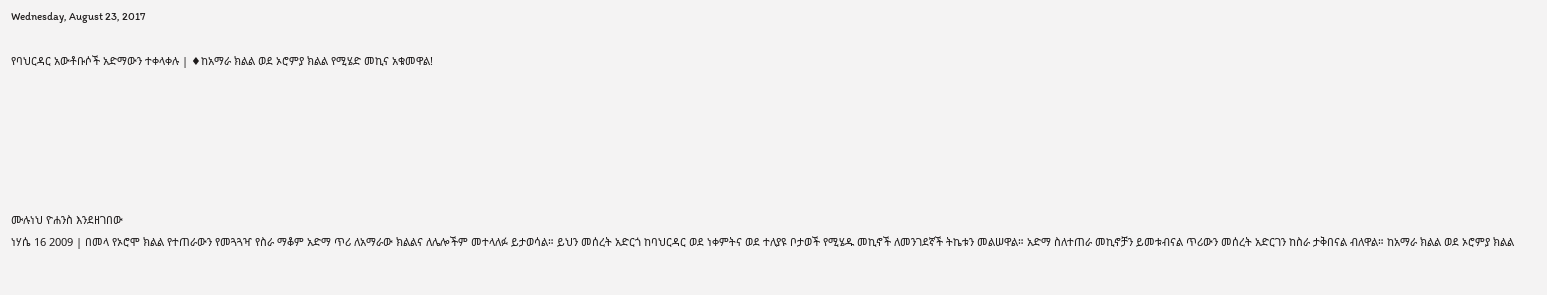Wednesday, August 23, 2017

የባህርዳር አውቶቡሶች አድማውን ተቀላቀሉ | ♦ከአማራ ክልል ወደ ኦሮምያ ክልል የሚሄድ መኪና አቁመዋል!






ሙሉነህ ዮሐንስ እንደዘገበው
ነሃሴ 16 2009 | በመላ የኦሮሞ ክልል የተጠራውን የመጓጓዣ የስራ ማቆም አድማ ጥሪ ለአማራው ክልልና ለሌሎችም መተላለፉ ይታወሳል። ይህን መሰረት አድርጎ ከባህርዳር ወደ ነቀምትና ወደ ተለያዩ ቦታወች የሚሄዱ መኪኖች ለመንገደኛች ትኬቱን መልሠዋል። አድማ ስለተጠራ መኪኖቻን ይመቱብናል ጥሪውን መሰረት አድርገን ከስራ ታቅበናል ብለዋል። ከአማራ ክልል ወደ ኦሮምያ ክልል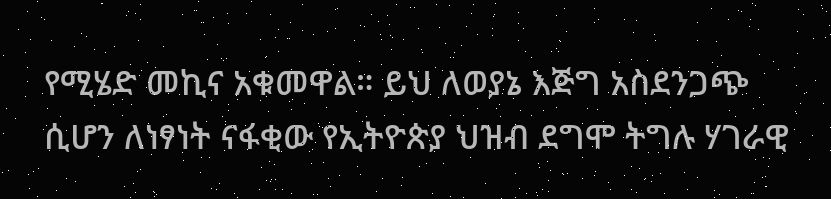የሚሄድ መኪና አቁመዋል። ይህ ለወያኔ እጅግ አስደንጋጭ ሲሆን ለነፃነት ናፋቂው የኢትዮጵያ ህዝብ ደግሞ ትግሉ ሃገራዊ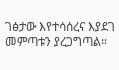ገፅታው እየተሳሰረና እያደገ መምጣቱን ያረጋግጣል።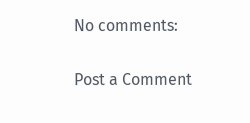No comments:

Post a Comment